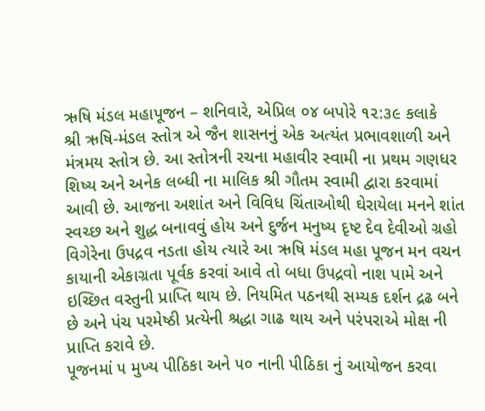ઋષિ મંડલ મહાપૂજન – શનિવારે, એપ્રિલ ૦૪ બપોરે ૧૨:૩૯ કલાકે
શ્રી ઋષિ-મંડલ સ્તોત્ર એ જૈન શાસનનું એક અત્યંત પ્રભાવશાળી અને મંત્રમય સ્તોત્ર છે. આ સ્તોત્રની રચના મહાવીર સ્વામી ના પ્રથમ ગણધર શિષ્ય અને અનેક લબ્ધી ના માલિક શ્રી ગૌતમ સ્વામી દ્વારા કરવામાં આવી છે. આજના અશાંત અને વિવિધ ચિંતાઓથી ઘેરાયેલા મનને શાંત સ્વચ્છ અને શુદ્ધ બનાવવું હોય અને દુર્જન મનુષ્ય દૃષ્ટ દેવ દેવીઓ ગ્રહો વિગેરેના ઉપદ્રવ નડતા હોય ત્યારે આ ઋષિ મંડલ મહા પૂજન મન વચન કાયાની એકાગ્રતા પૂર્વક કરવાં આવે તો બધા ઉપદ્રવો નાશ પામે અને ઇચ્છિત વસ્તુની પ્રાપ્તિ થાય છે. નિયમિત પઠનથી સમ્યક દર્શન દ્રઢ બને છે અને પંચ પરમેષ્ઠી પ્રત્યેની શ્રદ્ધા ગાઢ થાય અને પરંપરાએ મોક્ષ ની પ્રાપ્તિ કરાવે છે.
પૂજનમાં ૫ મુખ્ય પીઠિકા અને ૫૦ નાની પીઠિકા નું આયોજન કરવા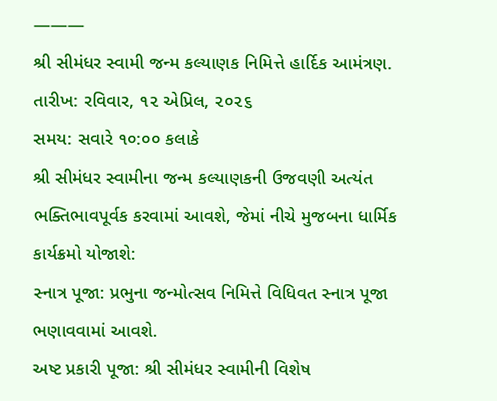———
શ્રી સીમંધર સ્વામી જન્મ કલ્યાણક નિમિત્તે હાર્દિક આમંત્રણ.
તારીખ: રવિવાર, ૧૨ એપ્રિલ, ૨૦૨૬
સમય: સવારે ૧૦:૦૦ કલાકે
શ્રી સીમંધર સ્વામીના જન્મ કલ્યાણકની ઉજવણી અત્યંત ભક્તિભાવપૂર્વક કરવામાં આવશે, જેમાં નીચે મુજબના ધાર્મિક કાર્યક્રમો યોજાશે:
સ્નાત્ર પૂજા: પ્રભુના જન્મોત્સવ નિમિત્તે વિધિવત સ્નાત્ર પૂજા ભણાવવામાં આવશે.
અષ્ટ પ્રકારી પૂજા: શ્રી સીમંધર સ્વામીની વિશેષ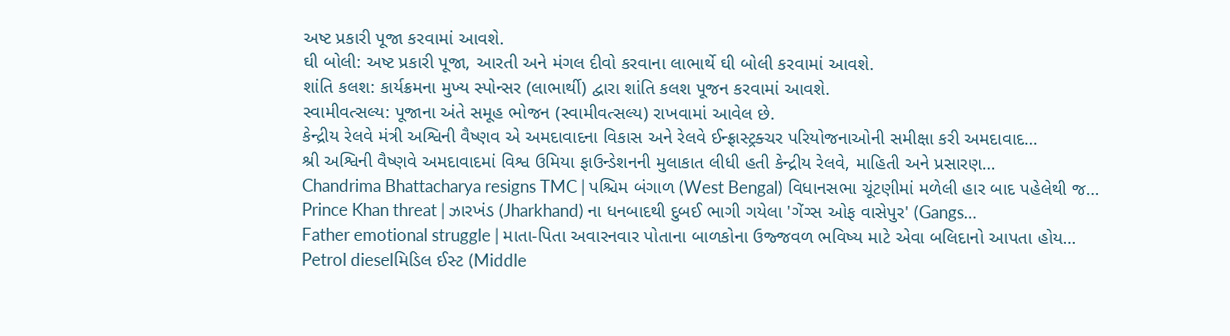અષ્ટ પ્રકારી પૂજા કરવામાં આવશે.
ઘી બોલી: અષ્ટ પ્રકારી પૂજા, આરતી અને મંગલ દીવો કરવાના લાભાર્થે ઘી બોલી કરવામાં આવશે.
શાંતિ કલશ: કાર્યક્રમના મુખ્ય સ્પોન્સર (લાભાર્થી) દ્વારા શાંતિ કલશ પૂજન કરવામાં આવશે.
સ્વામીવત્સલ્ય: પૂજાના અંતે સમૂહ ભોજન (સ્વામીવત્સલ્ય) રાખવામાં આવેલ છે.
કેન્દ્રીય રેલવે મંત્રી અશ્વિની વૈષ્ણવ એ અમદાવાદના વિકાસ અને રેલવે ઈન્ફ્રાસ્ટ્રક્ચર પરિયોજનાઓની સમીક્ષા કરી અમદાવાદ…
શ્રી અશ્વિની વૈષ્ણવે અમદાવાદમાં વિશ્વ ઉમિયા ફાઉન્ડેશનની મુલાકાત લીધી હતી કેન્દ્રીય રેલવે, માહિતી અને પ્રસારણ…
Chandrima Bhattacharya resigns TMC | પશ્ચિમ બંગાળ (West Bengal) વિધાનસભા ચૂંટણીમાં મળેલી હાર બાદ પહેલેથી જ…
Prince Khan threat | ઝારખંડ (Jharkhand) ના ધનબાદથી દુબઈ ભાગી ગયેલા 'ગેંગ્સ ઓફ વાસેપુર' (Gangs…
Father emotional struggle | માતા-પિતા અવારનવાર પોતાના બાળકોના ઉજ્જવળ ભવિષ્ય માટે એવા બલિદાનો આપતા હોય…
Petrol dieselમિડિલ ઈસ્ટ (Middle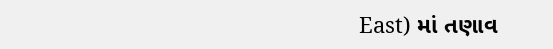East) માં તણાવ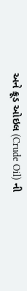અને ક્રૂડ ઓઇલ (Crude Oil) ની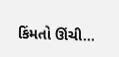કિંમતો ઊંચી…